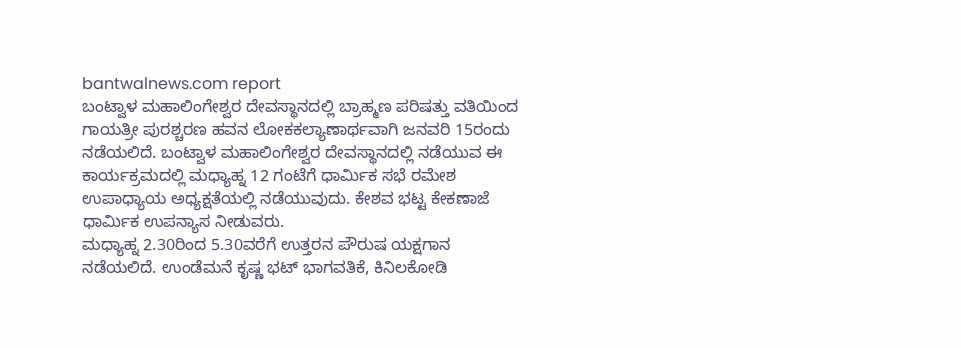bantwalnews.com report
ಬಂಟ್ವಾಳ ಮಹಾಲಿಂಗೇಶ್ವರ ದೇವಸ್ಥಾನದಲ್ಲಿ ಬ್ರಾಹ್ಮಣ ಪರಿಷತ್ತು ವತಿಯಿಂದ ಗಾಯತ್ರೀ ಪುರಶ್ಚರಣ ಹವನ ಲೋಕಕಲ್ಯಾಣಾರ್ಥವಾಗಿ ಜನವರಿ 15ರಂದು ನಡೆಯಲಿದೆ. ಬಂಟ್ವಾಳ ಮಹಾಲಿಂಗೇಶ್ವರ ದೇವಸ್ಥಾನದಲ್ಲಿ ನಡೆಯುವ ಈ ಕಾರ್ಯಕ್ರಮದಲ್ಲಿ ಮಧ್ಯಾಹ್ನ 12 ಗಂಟೆಗೆ ಧಾರ್ಮಿಕ ಸಭೆ ರಮೇಶ ಉಪಾಧ್ಯಾಯ ಅಧ್ಯಕ್ಷತೆಯಲ್ಲಿ ನಡೆಯುವುದು. ಕೇಶವ ಭಟ್ಟ ಕೇಕಣಾಜೆ ಧಾರ್ಮಿಕ ಉಪನ್ಯಾಸ ನೀಡುವರು.
ಮಧ್ಯಾಹ್ನ 2.30ರಿಂದ 5.30ವರೆಗೆ ಉತ್ತರನ ಪೌರುಷ ಯಕ್ಷಗಾನ ನಡೆಯಲಿದೆ. ಉಂಡೆಮನೆ ಕೃಷ್ಣ ಭಟ್ ಭಾಗವತಿಕೆ, ಕಿನಿಲಕೋಡಿ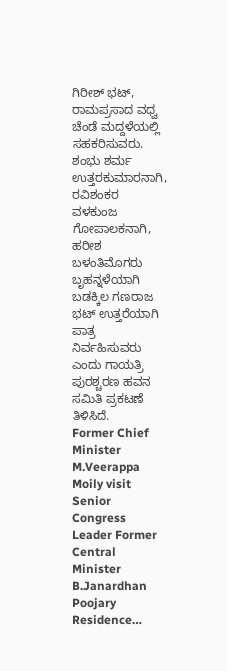ಗಿರೀಶ್ ಭಟ್, ರಾಮಪ್ರಸಾದ ವಧ್ವ ಚೆಂಡೆ ಮದ್ದಳೆಯಲ್ಲಿ ಸಹಕರಿಸುವರು. ಶಂಭು ಶರ್ಮ ಉತ್ತರಕುಮಾರನಾಗಿ, ರವಿಶಂಕರ ವಳಕುಂಜ ಗೋಪಾಲಕನಾಗಿ, ಹರೀಶ ಬಳಂತಿಮೊಗರು ಬೃಹನ್ನಳೆಯಾಗಿ ಬಡಕ್ಕಿಲ ಗಣರಾಜ ಭಟ್ ಉತ್ತರೆಯಾಗಿ ಪಾತ್ರ ನಿರ್ವಹಿಸುವರು ಎಂದು ಗಾಯತ್ರಿ ಪುರಶ್ಚರಣ ಹವನ ಸಮಿತಿ ಪ್ರಕಟಣೆ ತಿಳಿಸಿದೆ.
Former Chief Minister M.Veerappa Moily visit Senior Congress Leader Former Central Minister B.Janardhan Poojary Residence…